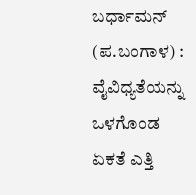ಬರ್ಧಾಮನ್ (ಪ.ಬಂಗಾಳ) : ವೈವಿಧ್ಯತೆಯನ್ನು ಒಳಗೊಂಡ ಏಕತೆ ಎತ್ತಿ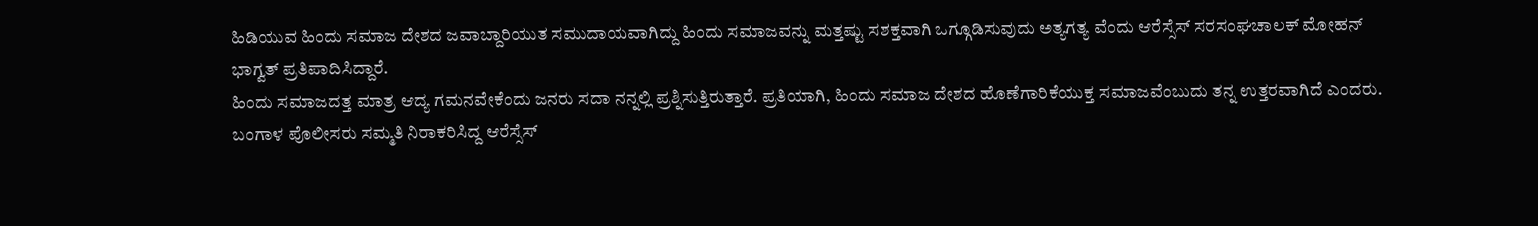ಹಿಡಿಯುವ ಹಿಂದು ಸಮಾಜ ದೇಶದ ಜವಾಬ್ದಾರಿಯುತ ಸಮುದಾಯವಾಗಿದ್ದು ಹಿಂದು ಸಮಾಜವನ್ನು ಮತ್ತಷ್ಟು ಸಶಕ್ತವಾಗಿ ಒಗ್ಗೂಡಿಸುವುದು ಅತ್ಯಗತ್ಯ ವೆಂದು ಆರೆಸ್ಸೆಸ್ ಸರಸಂಘಚಾಲಕ್ ಮೋಹನ್ ಭಾಗ್ವತ್ ಪ್ರತಿಪಾದಿಸಿದ್ದಾರೆ.
ಹಿಂದು ಸಮಾಜದತ್ತ ಮಾತ್ರ ಆದ್ಯ ಗಮನವೇಕೆಂದು ಜನರು ಸದಾ ನನ್ನಲ್ಲಿ ಪ್ರಶ್ನಿಸುತ್ತಿರುತ್ತಾರೆ. ಪ್ರತಿಯಾಗಿ, ಹಿಂದು ಸಮಾಜ ದೇಶದ ಹೊಣೆಗಾರಿಕೆಯುಕ್ತ ಸಮಾಜವೆಂಬುದು ತನ್ನ ಉತ್ತರವಾಗಿದೆ ಎಂದರು.
ಬಂಗಾಳ ಪೊಲೀಸರು ಸಮ್ಮತಿ ನಿರಾಕರಿಸಿದ್ದ ಆರೆಸ್ಸೆಸ್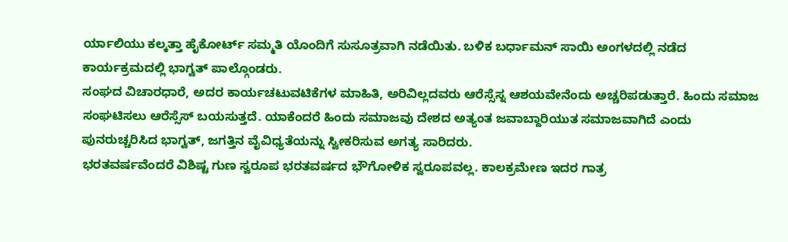ರ್ಯಾಲಿಯು ಕಲ್ಕತ್ತಾ ಹೈಕೋರ್ಟ್ ಸಮ್ಮತಿ ಯೊಂದಿಗೆ ಸುಸೂತ್ರವಾಗಿ ನಡೆಯಿತು. ಬಳಿಕ ಬರ್ಧಾಮನ್ ಸಾಯಿ ಅಂಗಳದಲ್ಲಿ ನಡೆದ ಕಾರ್ಯಕ್ರಮದಲ್ಲಿ ಭಾಗ್ವತ್ ಪಾಲ್ಗೊಂಡರು.
ಸಂಘದ ವಿಚಾರಧಾರೆ, ಅದರ ಕಾರ್ಯಚಟುವಟಿಕೆಗಳ ಮಾಹಿತಿ, ಅರಿವಿಲ್ಲದವರು ಆರೆಸ್ಸೆಸ್ನ ಆಶಯವೇನೆಂದು ಅಚ್ಚರಿಪಡುತ್ತಾರೆ. ಹಿಂದು ಸಮಾಜ ಸಂಘಟಿಸಲು ಆರೆಸ್ಸೆಸ್ ಬಯಸುತ್ತದೆ. ಯಾಕೆಂದರೆ ಹಿಂದು ಸಮಾಜವು ದೇಶದ ಅತ್ಯಂತ ಜವಾಬ್ದಾರಿಯುತ ಸಮಾಜವಾಗಿದೆ ಎಂದು ಪುನರುಚ್ಚರಿಸಿದ ಭಾಗ್ವತ್, ಜಗತ್ತಿನ ವೈವಿಧ್ಯತೆಯನ್ನು ಸ್ವೀಕರಿಸುವ ಅಗತ್ಯ ಸಾರಿದರು.
ಭರತವರ್ಷವೆಂದರೆ ವಿಶಿಷ್ಟ ಗುಣ ಸ್ವರೂಪ ಭರತವರ್ಷದ ಭೌಗೋಳಿಕ ಸ್ವರೂಪವಲ್ಲ. ಕಾಲಕ್ರಮೇಣ ಇದರ ಗಾತ್ರ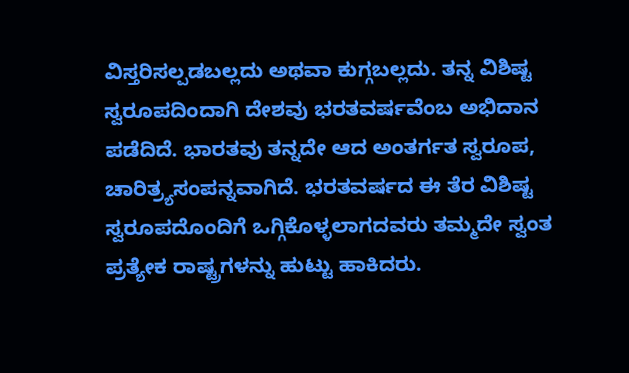ವಿಸ್ತರಿಸಲ್ಪಡಬಲ್ಲದು ಅಥವಾ ಕುಗ್ಗಬಲ್ಲದು. ತನ್ನ ವಿಶಿಷ್ಟ ಸ್ವರೂಪದಿಂದಾಗಿ ದೇಶವು ಭರತವರ್ಷವೆಂಬ ಅಭಿದಾನ ಪಡೆದಿದೆ. ಭಾರತವು ತನ್ನದೇ ಆದ ಅಂತರ್ಗತ ಸ್ವರೂಪ, ಚಾರಿತ್ರ್ಯಸಂಪನ್ನವಾಗಿದೆ. ಭರತವರ್ಷದ ಈ ತೆರ ವಿಶಿಷ್ಟ ಸ್ವರೂಪದೊಂದಿಗೆ ಒಗ್ಗಿಕೊಳ್ಳಲಾಗದವರು ತಮ್ಮದೇ ಸ್ವಂತ ಪ್ರತ್ಯೇಕ ರಾಷ್ಟ್ರಗಳನ್ನು ಹುಟ್ಟು ಹಾಕಿದರು.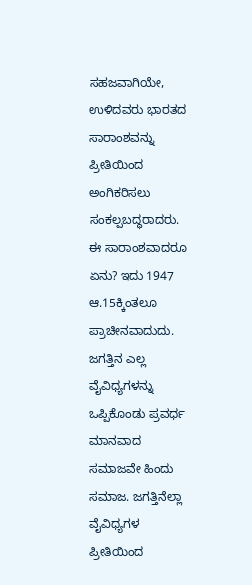ಸಹಜವಾಗಿಯೇ, ಉಳಿದವರು ಭಾರತದ ಸಾರಾಂಶವನ್ನು ಪ್ರೀತಿಯಿಂದ ಅಂಗಿಕರಿಸಲು ಸಂಕಲ್ಪಬದ್ಧರಾದರು.
ಈ ಸಾರಾಂಶವಾದರೂ ಏನು? ಇದು 1947 ಆ.15ಕ್ಕಿಂತಲೂ ಪ್ರಾಚೀನವಾದುದು. ಜಗತ್ತಿನ ಎಲ್ಲ ವೈವಿಧ್ಯಗಳನ್ನು ಒಪ್ಪಿಕೊಂಡು ಪ್ರವರ್ಧ ಮಾನವಾದ ಸಮಾಜವೇ ಹಿಂದು ಸಮಾಜ. ಜಗತ್ತಿನೆಲ್ಲಾ ವೈವಿಧ್ಯಗಳ ಪ್ರೀತಿಯಿಂದ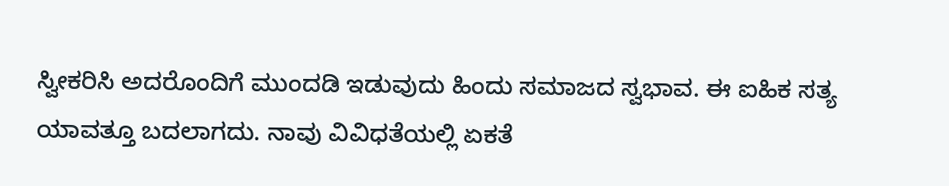ಸ್ವೀಕರಿಸಿ ಅದರೊಂದಿಗೆ ಮುಂದಡಿ ಇಡುವುದು ಹಿಂದು ಸಮಾಜದ ಸ್ವಭಾವ. ಈ ಐಹಿಕ ಸತ್ಯ ಯಾವತ್ತೂ ಬದಲಾಗದು. ನಾವು ವಿವಿಧತೆಯಲ್ಲಿ ಏಕತೆ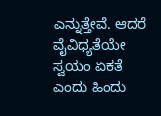ಎನ್ನುತ್ತೇವೆ. ಆದರೆ ವೈವಿಧ್ಯತೆಯೇ ಸ್ವಯಂ ಏಕತೆ ಎಂದು ಹಿಂದು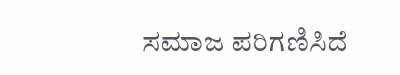ಸಮಾಜ ಪರಿಗಣಿಸಿದೆ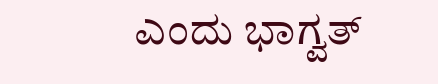ಎಂದು ಭಾಗ್ವತ್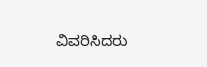ವಿವರಿಸಿದರು